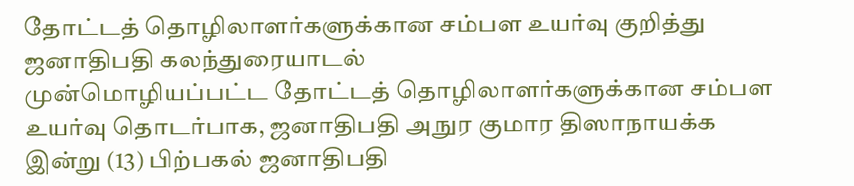தோட்டத் தொழிலாளர்களுக்கான சம்பள உயர்வு குறித்து ஜனாதிபதி கலந்துரையாடல்
முன்மொழியப்பட்ட தோட்டத் தொழிலாளர்களுக்கான சம்பள உயர்வு தொடர்பாக, ஜனாதிபதி அநுர குமார திஸாநாயக்க இன்று (13) பிற்பகல் ஜனாதிபதி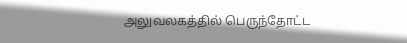அலுவலகத்தில் பெருந்தோட்ட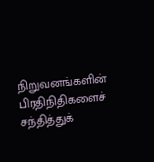நிறுவனங்களின் பிரதிநிதிகளைச் சந்தித்துக்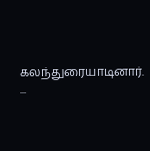கலந்துரையாடினார். ...